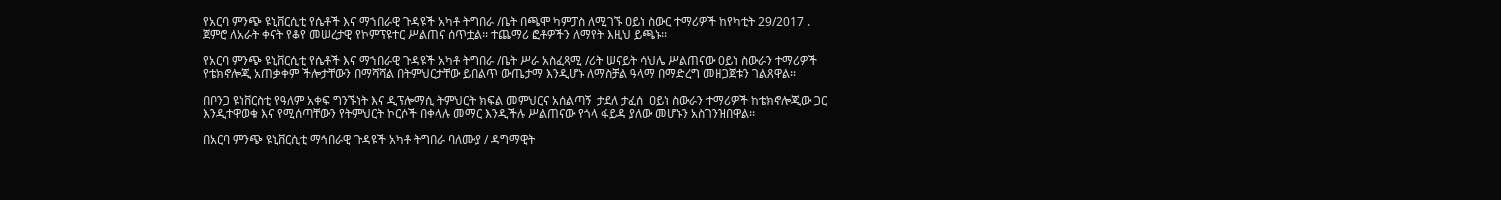የአርባ ምንጭ ዩኒቨርሲቲ የሴቶች እና ማኀበራዊ ጉዳዩች አካቶ ትግበራ /ቤት በጫሞ ካምፓስ ለሚገኙ ዐይነ ስውር ተማሪዎች ከየካቲት 29/2017 . ጀምሮ ለአራት ቀናት የቆየ መሠረታዊ የኮምፕዩተር ሥልጠና ሰጥቷል፡፡ ተጨማሪ ፎቶዎችን ለማየት እዚህ ይጫኑ፡፡

የአርባ ምንጭ ዩኒቨርሲቲ የሴቶች እና ማኀበራዊ ጉዳዩች አካቶ ትግበራ /ቤት ሥራ አስፈጻሚ /ሪት ሠናይት ሳህሌ ሥልጠናው 0ይነ ስውራን ተማሪዎች የቴክኖሎጂ አጠቃቀም ችሎታቸውን በማሻሻል በትምህርታቸው ይበልጥ ውጤታማ እንዲሆኑ ለማስቻል ዓላማ በማድረግ መዘጋጀቱን ገልጸዋል፡፡

በቦንጋ ዩነቨርስቲ የዓለም አቀፍ ግንኙነት እና ዲፕሎማሲ ትምህርት ክፍል መምህርና አሰልጣኝ  ታደለ ታፈሰ  ዐይነ ስውራን ተማሪዎች ከቴክኖሎጂው ጋር እንዲተዋወቁ እና የሚሰጣቸውን የትምህርት ኮርሶች በቀላሉ መማር እንዲችሉ ሥልጠናው የጎላ ፋይዳ ያለው መሆኑን አስገንዝበዋል፡፡

በአርባ ምንጭ ዩኒቨርሲቲ ማኅበራዊ ጉዳዩች አካቶ ትግበራ ባለሙያ / ዳግማዊት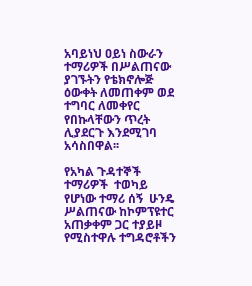አባይነህ ዐይነ ስውራን ተማሪዎች በሥልጠናው ያገኙትን የቴክኖሎጅ ዕውቀት ለመጠቀም ወደ ተግባር ለመቀየር የበኩላቸውን ጥረት ሊያደርጉ እንደሚገባ አሳስበዋል፡፡

የአካል ጉዳተኞች ተማሪዎች  ተወካይ  የሆነው ተማሪ ሰኝ  ሁንዴ ሥልጠናው ከኮምፕዩተር አጠቃቀም ጋር ተያይዞ የሚስተዋሉ ተግዳሮቶችን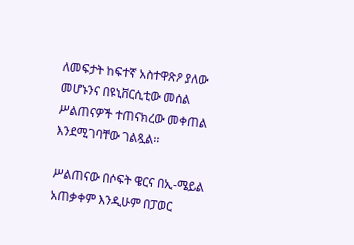ለመፍታት ከፍተኛ አስተዋጽዖ ያለው መሆኑንና በዩኒቨርሲቲው መሰል ሥልጠናዎች ተጠናክረው መቀጠል እንደሚገባቸው ገልጿል፡፡

ሥልጠናው በሶፍት ዌርና በኢ-ሜይል አጠቃቀም እንዲሁም በፓወር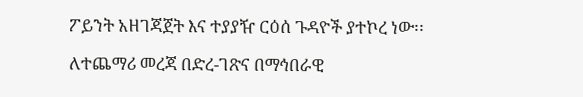ፖይንት አዘገጃጀት እና ተያያዥ ርዕሰ ጉዳዮች ያተኮረ ነው፡፡

ለተጨማሪ መረጃ በድረ-ገጽና በማኅበራዊ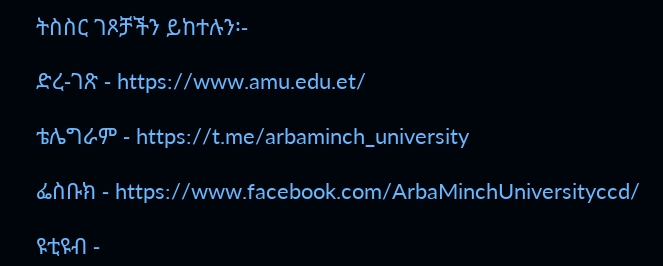ትስስር ገጾቻችን ይከተሉን፡-

ድረ-ገጽ - https://www.amu.edu.et/

ቴሌግራም - https://t.me/arbaminch_university

ፌስቡክ - https://www.facebook.com/ArbaMinchUniversityccd/

ዩቲዩብ -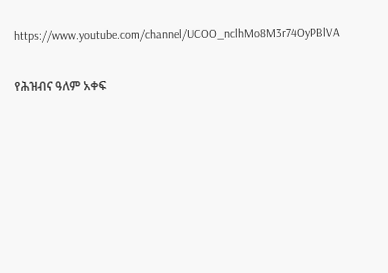https://www.youtube.com/channel/UCOO_nclhMo8M3r74OyPBlVA

የሕዝብና ዓለም አቀፍ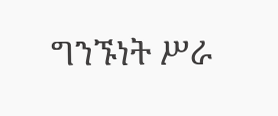ግንኙነት ሥራ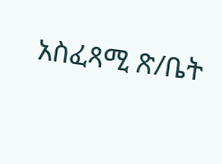አስፈጻሚ ጽ/ቤት